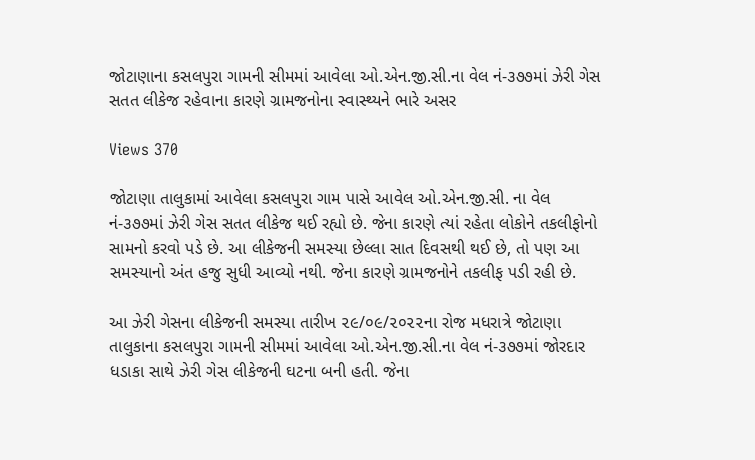જોટાણાના કસલપુરા ગામની સીમમાં આવેલા ઓ.એન.જી.સી.ના વેલ નં-૩૭૭માં ઝેરી ગેસ સતત લીકેજ રહેવાના કારણે ગ્રામજનોના સ્વાસ્થ્યને ભારે અસર

Views 370

જોટાણા તાલુકામાં આવેલા કસલપુરા ગામ પાસે આવેલ ઓ.એન.જી.સી. ના વેલ નં-૩૭૭માં ઝેરી ગેસ સતત લીકેજ થઈ રહ્યો છે. જેના કારણે ત્યાં રહેતા લોકોને તકલીફોનો સામનો કરવો પડે છે. આ લીકેજની સમસ્યા છેલ્લા સાત દિવસથી થઈ છે, તો પણ આ સમસ્યાનો અંત હજુ સુધી આવ્યો નથી. જેના કારણે ગ્રામજનોને તકલીફ પડી રહી છે.

આ ઝેરી ગેસના લીકેજની સમસ્યા તારીખ ૨૯/૦૯/૨૦૨૨ના રોજ મધરાત્રે જોટાણા તાલુકાના કસલપુરા ગામની સીમમાં આવેલા ઓ.એન.જી.સી.ના વેલ નં-૩૭૭માં જોરદાર ધડાકા સાથે ઝેરી ગેસ લીકેજની ઘટના બની હતી. જેના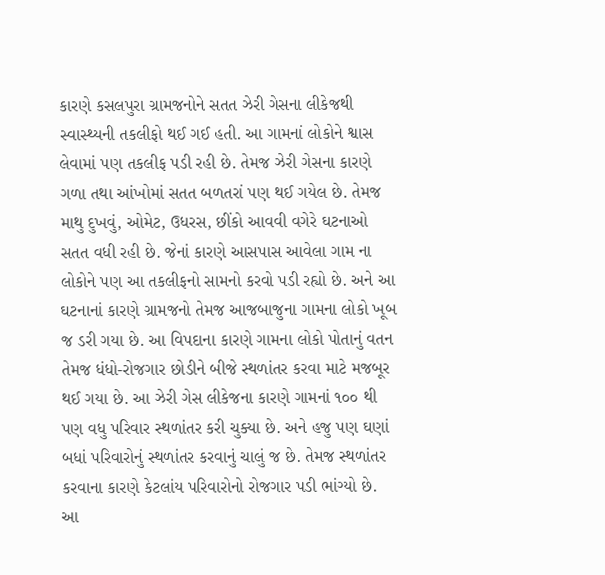કારણે કસલપુરા ગ્રામજનોને સતત ઝેરી ગેસના લીકેજથી સ્વાસ્થ્યની તકલીફો થઈ ગઈ હતી. આ ગામનાં લોકોને શ્વાસ લેવામાં પણ તકલીફ પડી રહી છે. તેમજ ઝેરી ગેસના કારણે ગળા તથા આંખોમાં સતત બળતરાં પણ થઈ ગયેલ છે. તેમજ માથુ દુખવું, ઓમેટ, ઉધરસ, છીંકો આવવી વગેરે ઘટનાઓ સતત વધી રહી છે. જેનાં કારણે આસપાસ આવેલા ગામ ના લોકોને પણ આ તકલીફનો સામનો કરવો પડી રહ્યો છે. અને આ ઘટનાનાં કારણે ગ્રામજનો તેમજ આજબાજુના ગામના લોકો ખૂબ જ ડરી ગયા છે. આ વિપદાના કારણે ગામના લોકો પોતાનું વતન તેમજ ધંધો-રોજગાર છોડીને બીજે સ્થળાંતર કરવા માટે મજબૂર થઈ ગયા છે. આ ઝેરી ગેસ લીકેજના કારણે ગામનાં ૧૦૦ થી પણ વધુ પરિવાર સ્થળાંતર કરી ચુક્યા છે. અને હજુ પણ ઘણાં બધાં પરિવારોનું સ્થળાંતર કરવાનું ચાલું જ છે. તેમજ સ્થળાંતર કરવાના કારણે કેટલાંય પરિવારોનો રોજગાર પડી ભાંગ્યો છે. આ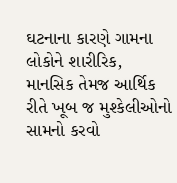ઘટનાના કારણે ગામના લોકોને શારીરિક, માનસિક તેમજ આર્થિક રીતે ખૂબ જ મુશ્કેલીઓનો સામનો કરવો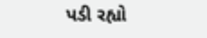પડી રહ્યો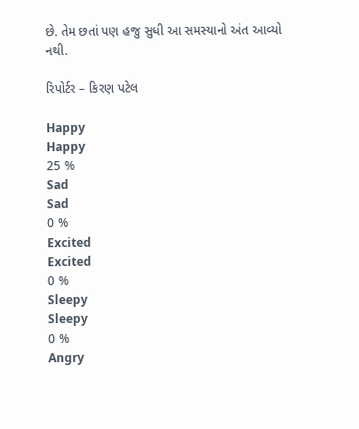છે. તેમ છતાં પણ હજુ સુધી આ સમસ્યાનો અંત આવ્યો નથી.

રિપોર્ટર – કિરણ પટેલ

Happy
Happy
25 %
Sad
Sad
0 %
Excited
Excited
0 %
Sleepy
Sleepy
0 %
Angry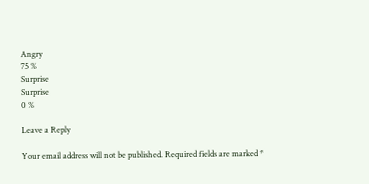Angry
75 %
Surprise
Surprise
0 %

Leave a Reply

Your email address will not be published. Required fields are marked *